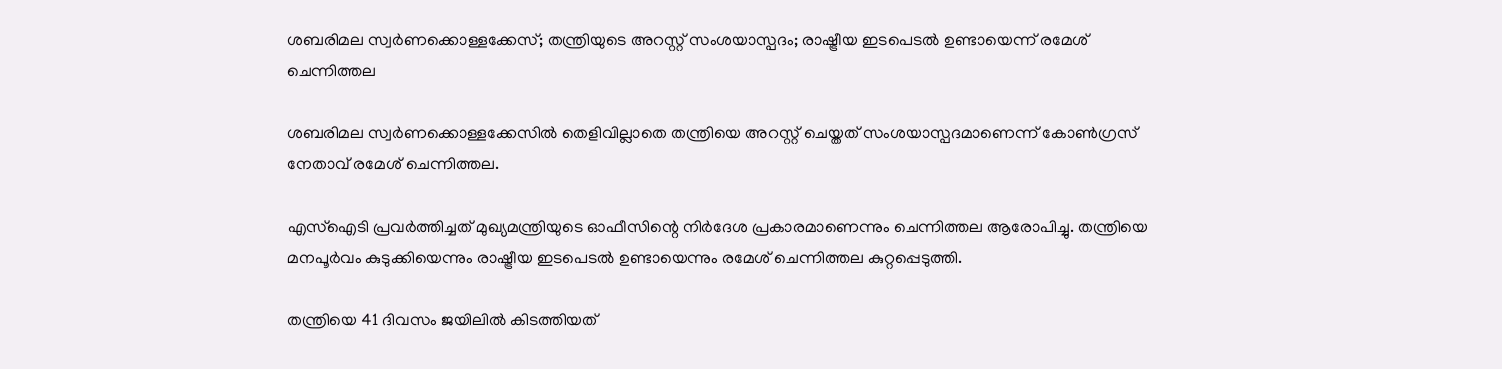ശബരിമല സ്വര്‍ണക്കൊള്ളക്കേസ്; തന്ത്രിയുടെ അറസ്റ്റ് സംശയാസ്പദം; രാഷ്ട്രീയ ഇടപെടല്‍ ഉണ്ടായെന്ന് രമേശ് ചെന്നിത്തല

ശബരിമല സ്വർണക്കൊള്ളക്കേസില്‍ തെളിവില്ലാതെ തന്ത്രിയെ അറസ്റ്റ് ചെയ്തത് സംശയാസ്പദമാണെന്ന് കോണ്‍ഗ്രസ് നേതാവ് രമേശ് ചെന്നിത്തല.

എസ്‌ഐടി പ്രവർത്തിച്ചത് മുഖ്യമന്ത്രിയുടെ ഓഫീസിന്റെ നിർദേശ പ്രകാരമാണെന്നും ചെന്നിത്തല ആരോപിച്ചു. തന്ത്രിയെ മനപൂർവം കുടുക്കിയെന്നും രാഷ്ട്രീയ ഇടപെടല്‍ ഉണ്ടായെന്നും രമേശ് ചെന്നിത്തല കുറ്റപ്പെടുത്തി.

തന്ത്രിയെ 41 ദിവസം ജയിലില്‍ കിടത്തിയത്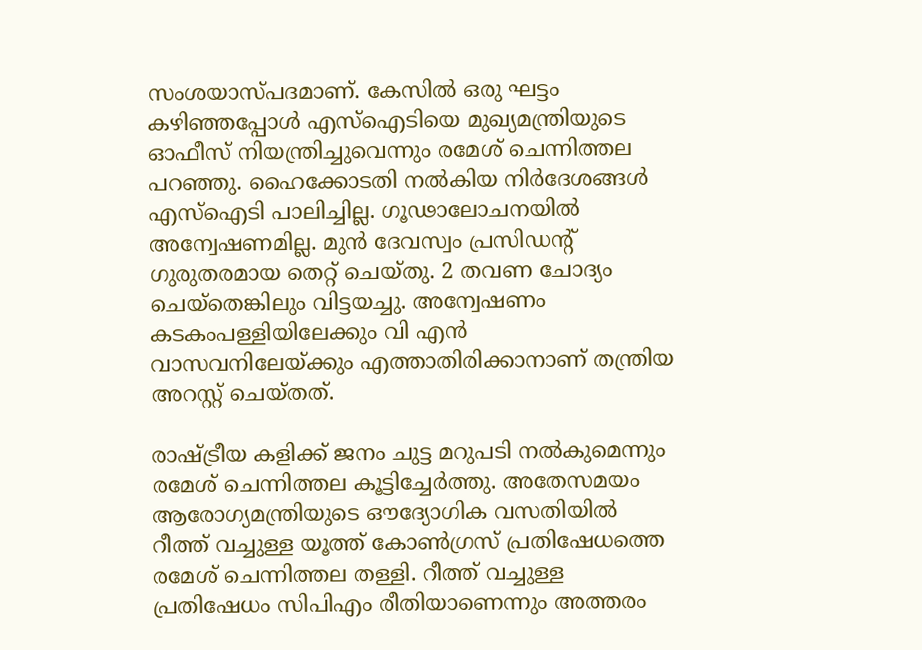സംശയാസ്പദമാണ്. കേസില്‍ ഒരു ഘട്ടം കഴിഞ്ഞപ്പോള്‍ എസ്‌ഐടിയെ മുഖ്യമന്ത്രിയുടെ ഓഫീസ് നിയന്ത്രിച്ചുവെന്നും രമേശ് ചെന്നിത്തല പറഞ്ഞു. ഹൈക്കോടതി നല്‍കിയ നിർദേശങ്ങള്‍ എസ്‌ഐടി പാലിച്ചില്ല. ഗൂഢാലോചനയില്‍ അന്വേഷണമില്ല. മുൻ ദേവസ്വം പ്രസിഡന്റ് ഗുരുതരമായ തെറ്റ് ചെയ്തു. 2 തവണ ചോദ്യം ചെയ്തെങ്കിലും വിട്ടയച്ചു. അന്വേഷണം കടകംപള്ളിയിലേക്കും വി എൻ വാസവനിലേയ്ക്കും എത്താതിരിക്കാനാണ് തന്ത്രിയ അറസ്റ്റ് ചെയ്തത്.

രാഷ്ട്രീയ കളിക്ക് ജനം ചുട്ട മറുപടി നല്‍കുമെന്നും രമേശ് ചെന്നിത്തല കൂട്ടിച്ചേർത്തു. അതേസമയം ആരോഗ്യമന്ത്രിയുടെ ഔദ്യോഗിക വസതിയില്‍ റീത്ത് വച്ചുള്ള യൂത്ത് കോണ്‍ഗ്രസ് പ്രതിഷേധത്തെ രമേശ് ചെന്നിത്തല തള്ളി. റീത്ത് വച്ചുള്ള പ്രതിഷേധം സിപിഎം രീതിയാണെന്നും അത്തരം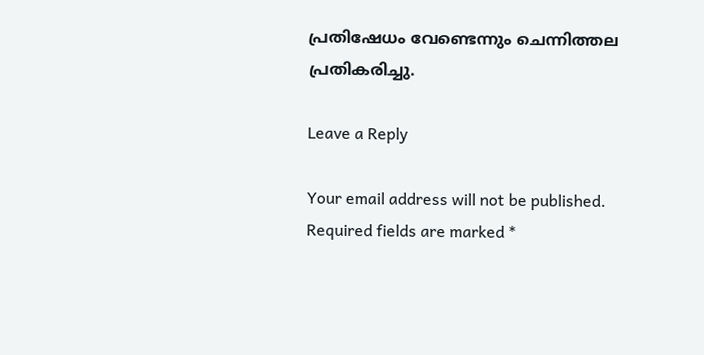പ്രതിഷേധം വേണ്ടെന്നും ചെന്നിത്തല പ്രതികരിച്ചു.

Leave a Reply

Your email address will not be published. Required fields are marked *